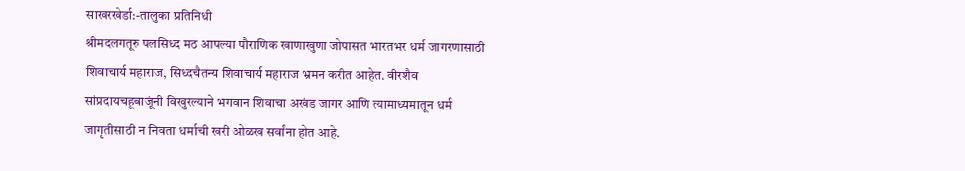साखरखेर्डा:-तालुका प्रतिनिधी
श्रीमदलगतूरु पलसिध्द मठ आपल्या पौराणिक खाणाखुणा जोपासत भारतभर धर्म जागरणासाठी शिवाचार्य महाराज, सिध्दचैतन्य शिवाचार्य महाराज भ्रमन करीत आहेत. वीरशैव सांप्रदायचहूबाजूंनी विखुरल्याने भगवान शिवाचा अखंड जागर आणि त्यामाध्यमातून धर्म जागृतीसाठी न निवता धर्माची खरी ओळख सर्वांना होत आहे.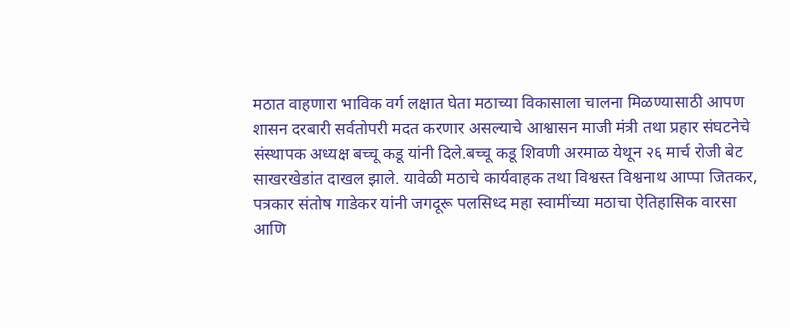मठात वाहणारा भाविक वर्ग लक्षात घेता मठाच्या विकासाला चालना मिळण्यासाठी आपण शासन दरबारी सर्वतोपरी मदत करणार असल्याचे आश्वासन माजी मंत्री तथा प्रहार संघटनेचे संस्थापक अध्यक्ष बच्चू कडू यांनी दिले.बच्चू कडू शिवणी अरमाळ येथून २६ मार्च रोजी बेट साखरखेडांत दाखल झाले. यावेळी मठाचे कार्यवाहक तथा विश्वस्त विश्वनाथ आप्पा जितकर, पत्रकार संतोष गाडेकर यांनी जगदूरू पलसिध्द महा स्वामींच्या मठाचा ऐतिहासिक वारसा आणि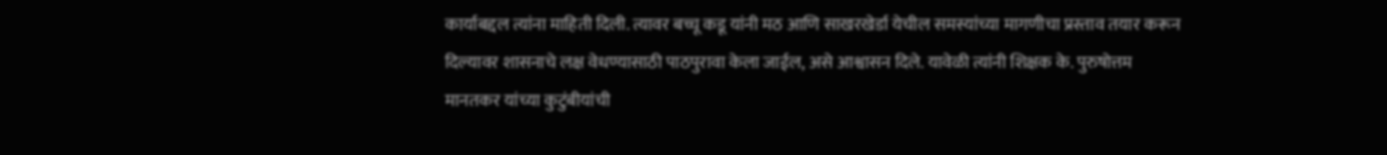कार्याबद्दल त्यांना माहिती दिली. त्यावर बच्चू कडू यांनी मठ आणि साखरखेर्डा येचील समस्यांच्या मागणीचा प्रस्ताव तयार करून दिल्यावर शासनाचे लक्ष वेधण्यासाठी पाठपुरावा केला जाईल, असे आश्वासन दिले. यावेळी त्यांनी शिक्षक के. पुरुषोत्तम मानतकर यांच्या कुटुंबीयांची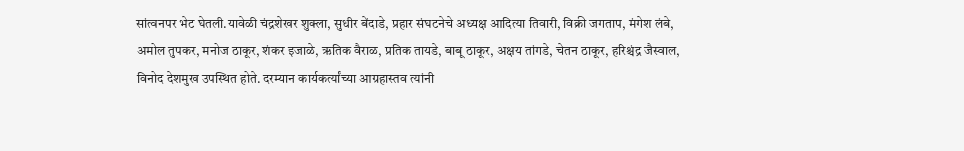सांत्वनपर भेट घेतली.यावेळी चंद्रशेखर शुक्ला, सुधीर बेंदाडे, प्रहार संघटनेचे अध्यक्ष आदित्या तिवारी, विक्री जगताप, मंगेश लंबे, अमोल तुपकर, मनोज ठाकूर, शंकर इजाळे, ऋतिक वैराळ, प्रतिक तायडे, बाबू ठाकूर, अक्षय तांगडे, चेतन ठाकूर, हरिश्चंद्र जैस्वाल, विनोद देशमुख उपस्थित होते. दरम्यान कार्यकर्त्यांच्या आग्रहास्तव त्यांनी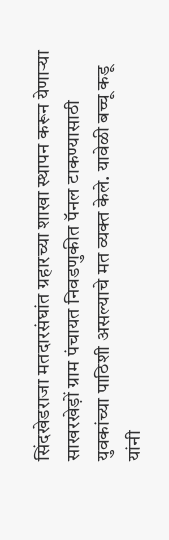सिंदखेडराजा मतदारसंघांत ग्रहारच्या शाखा स्थापन करून येणाऱ्या साखरखेड़ों ग्राम पंचायत निवडणुकीत पॅनल टाकण्यासाठी युवकांच्या पाठिशी असल्याचे मत व्यक्त केले. यावेळी बच्चू कडू यांनी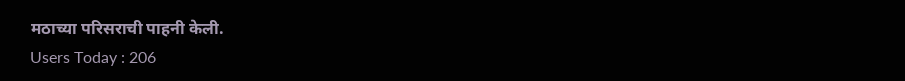मठाच्या परिसराची पाहनी केली.
Users Today : 206